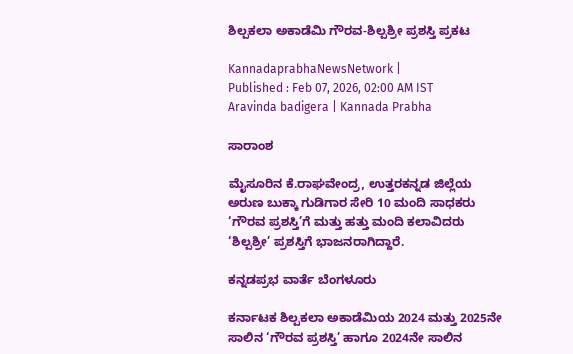ಶಿಲ್ಪಕಲಾ ಅಕಾಡೆಮಿ ಗೌರವ-ಶಿಲ್ಪಶ್ರೀ ಪ್ರಶಸ್ತಿ ಪ್ರಕಟ

KannadaprabhaNewsNetwork |
Published : Feb 07, 2026, 02:00 AM IST
Aravinda badigera | Kannada Prabha

ಸಾರಾಂಶ

ಮೈಸೂರಿನ ಕೆ.ರಾಘವೇಂದ್ರ, ಉತ್ತರಕನ್ನಡ ಜಿಲ್ಲೆಯ ಅರುಣ ಬುಕ್ಕಾ ಗುಡಿಗಾರ ಸೇರಿ 10 ಮಂದಿ ಸಾಧಕರು ‘ಗೌರವ ಪ್ರಶಸ್ತಿ’ಗೆ ಮತ್ತು ಹತ್ತು ಮಂದಿ ಕಲಾವಿದರು ‘ಶಿಲ್ಪಶ್ರೀ’ ಪ್ರಶಸ್ತಿಗೆ ಭಾಜನರಾಗಿದ್ದಾರೆ.

ಕನ್ನಡಪ್ರಭ ವಾರ್ತೆ ಬೆಂಗಳೂರು

ಕರ್ನಾಟಕ ಶಿಲ್ಪಕಲಾ ಅಕಾಡೆಮಿಯ 2024 ಮತ್ತು 2025ನೇ ಸಾಲಿನ ‘ಗೌರವ ಪ್ರಶಸ್ತಿ’ ಹಾಗೂ 2024ನೇ ಸಾಲಿನ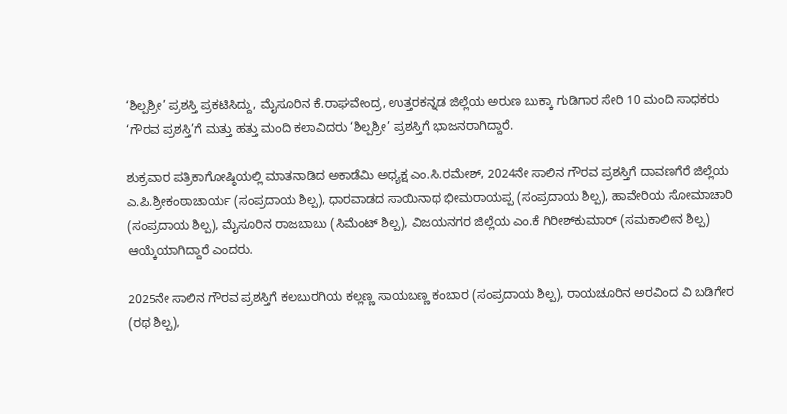‘ಶಿಲ್ಪಶ್ರೀ’ ಪ್ರಶಸ್ತಿ ಪ್ರಕಟಿಸಿದ್ದು, ಮೈಸೂರಿನ ಕೆ.ರಾಘವೇಂದ್ರ, ಉತ್ತರಕನ್ನಡ ಜಿಲ್ಲೆಯ ಅರುಣ ಬುಕ್ಕಾ ಗುಡಿಗಾರ ಸೇರಿ 10 ಮಂದಿ ಸಾಧಕರು ‘ಗೌರವ ಪ್ರಶಸ್ತಿ’ಗೆ ಮತ್ತು ಹತ್ತು ಮಂದಿ ಕಲಾವಿದರು ‘ಶಿಲ್ಪಶ್ರೀ’ ಪ್ರಶಸ್ತಿಗೆ ಭಾಜನರಾಗಿದ್ದಾರೆ.

ಶುಕ್ರವಾರ ಪತ್ರಿಕಾಗೋಷ್ಠಿಯಲ್ಲಿ ಮಾತನಾಡಿದ ಅಕಾಡೆಮಿ ಅಧ್ಯಕ್ಷ ಎಂ.ಸಿ.ರಮೇಶ್‌, 2024ನೇ ಸಾಲಿನ ಗೌರವ ಪ್ರಶಸ್ತಿಗೆ ದಾವಣಗೆರೆ ಜಿಲ್ಲೆಯ ಎ.ಪಿ.ಶ್ರೀಕಂಠಾಚಾರ್ಯ (ಸಂಪ್ರದಾಯ ಶಿಲ್ಪ), ಧಾರವಾಡದ ಸಾಯಿನಾಥ ಭೀಮರಾಯಪ್ಪ (ಸಂಪ್ರದಾಯ ಶಿಲ್ಪ), ಹಾವೇರಿಯ ಸೋಮಾಚಾರಿ (ಸಂಪ್ರದಾಯ ಶಿಲ್ಪ), ಮೈಸೂರಿನ ರಾಜಬಾಬು (ಸಿಮೆಂಟ್ ಶಿಲ್ಪ), ವಿಜಯನಗರ ಜಿಲ್ಲೆಯ ಎಂ.ಕೆ ಗಿರೀಶ್‌ಕುಮಾರ್‌ (ಸಮಕಾಲೀನ ಶಿಲ್ಪ) ಆಯ್ಕೆಯಾಗಿದ್ದಾರೆ ಎಂದರು.

2025ನೇ ಸಾಲಿನ ಗೌರವ ಪ್ರಶಸ್ತಿಗೆ ಕಲಬುರಗಿಯ ಕಲ್ಲಣ್ಣ ಸಾಯಬಣ್ಣ ಕಂಬಾರ (ಸಂಪ್ರದಾಯ ಶಿಲ್ಪ), ರಾಯಚೂರಿನ ಅರವಿಂದ ವಿ ಬಡಿಗೇರ (ರಥ ಶಿಲ್ಪ),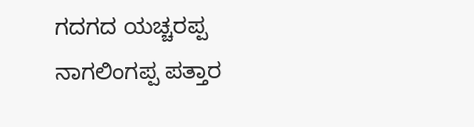ಗದಗದ ಯಚ್ಚರಪ್ಪ ನಾಗಲಿಂಗಪ್ಪ ಪತ್ತಾರ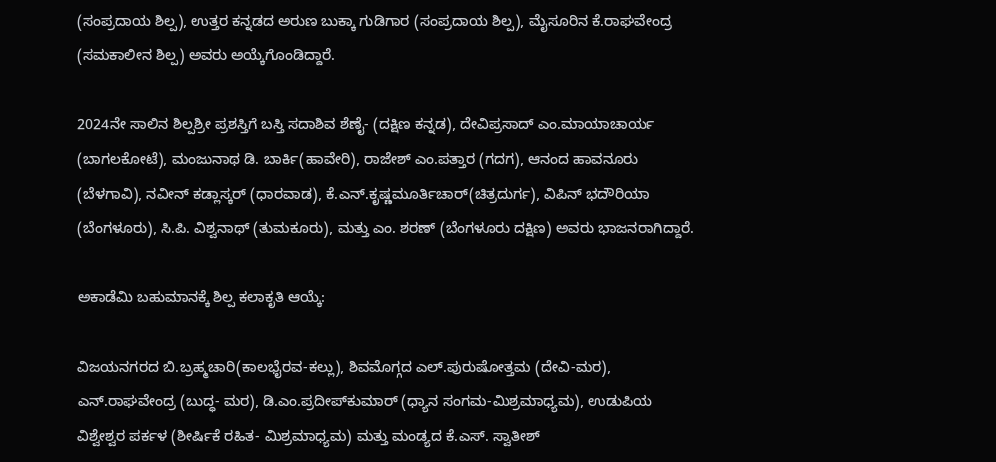(ಸಂಪ್ರದಾಯ ಶಿಲ್ಪ), ಉತ್ತರ ಕನ್ನಡದ ಅರುಣ ಬುಕ್ಕಾ ಗುಡಿಗಾರ (ಸಂಪ್ರದಾಯ ಶಿಲ್ಪ), ಮೈಸೂರಿನ ಕೆ.ರಾಘವೇಂದ್ರ (ಸಮಕಾಲೀನ ಶಿಲ್ಪ) ಅವರು ಅಯ್ಕೆಗೊಂಡಿದ್ದಾರೆ.

2024ನೇ ಸಾಲಿನ ಶಿಲ್ಪಶ್ರೀ ಪ್ರಶಸ್ತಿಗೆ ಬಸ್ತಿ ಸದಾಶಿವ ಶೆಣೈ- (ದಕ್ಷಿಣ ಕನ್ನಡ), ದೇವಿಪ್ರಸಾದ್ ಎಂ.ಮಾಯಾಚಾರ್ಯ (ಬಾಗಲಕೋಟೆ), ಮಂಜುನಾಥ ಡಿ. ಬಾರ್ಕಿ(ಹಾವೇರಿ), ರಾಜೇಶ್ ಎಂ.ಪತ್ತಾರ (ಗದಗ), ಆನಂದ ಹಾವನೂರು (ಬೆಳಗಾವಿ), ನವೀನ್ ಕಡ್ಲಾಸ್ಕರ್ (ಧಾರವಾಡ), ಕೆ.ಎನ್.ಕೃಷ್ಣಮೂರ್ತಿಚಾರ್(ಚಿತ್ರದುರ್ಗ), ವಿಪಿನ್ ಭದೌರಿಯಾ (ಬೆಂಗಳೂರು), ಸಿ.ಪಿ. ವಿಶ್ವನಾಥ್ (ತುಮಕೂರು), ಮತ್ತು ಎಂ. ಶರಣ್ (ಬೆಂಗಳೂರು ದಕ್ಷಿಣ) ಅವರು ಭಾಜನರಾಗಿದ್ದಾರೆ.

ಅಕಾಡೆಮಿ ಬಹುಮಾನಕ್ಕೆ ಶಿಲ್ಪ ಕಲಾಕೃತಿ ಆಯ್ಕೆ:

ವಿಜಯನಗರದ ಬಿ.ಬ್ರಹ್ಮಚಾರಿ(ಕಾಲಭೈರವ-ಕಲ್ಲು), ಶಿವಮೊಗ್ಗದ ಎಲ್‌.ಪುರುಷೋತ್ತಮ (ದೇವಿ-ಮರ), ಎನ್‌.ರಾಘವೇಂದ್ರ (ಬುದ್ಧ- ಮರ), ಡಿ.ಎಂ.ಪ್ರದೀಪ್‌ಕುಮಾರ್‌ (ಧ್ಯಾನ ಸಂಗಮ-ಮಿಶ್ರಮಾಧ್ಯಮ), ಉಡುಪಿಯ ವಿಶ್ವೇಶ್ವರ ಪರ್ಕಳ (ಶೀರ್ಷಿಕೆ ರಹಿತ- ಮಿಶ್ರಮಾಧ್ಯಮ) ಮತ್ತು ಮಂಡ್ಯದ ಕೆ.ಎಸ್. ಸ್ವಾತೀಶ್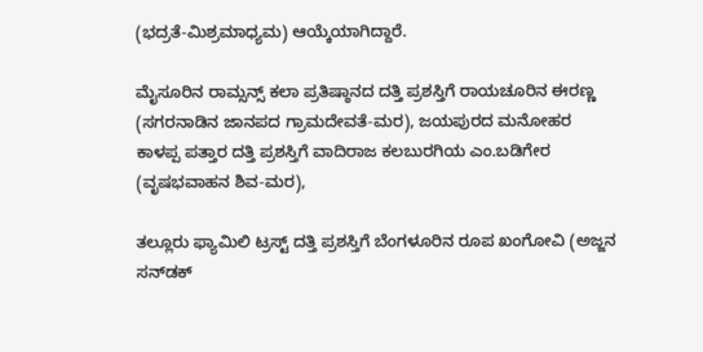(ಭದ್ರತೆ-ಮಿಶ್ರಮಾಧ್ಯಮ) ಆಯ್ಕೆಯಾಗಿದ್ದಾರೆ.

ಮೈಸೂರಿನ ರಾಮ್ಸನ್ಸ್‌ ಕಲಾ ಪ್ರತಿಷ್ಠಾನದ ದತ್ತಿ ಪ್ರಶಸ್ತಿಗೆ ರಾಯಚೂರಿನ ಈರಣ್ಣ (ಸಗರನಾಡಿನ ಜಾನಪದ ಗ್ರಾಮದೇವತೆ-ಮರ), ಜಯಪುರದ ಮನೋಹರ ಕಾಳಪ್ಪ ಪತ್ತಾರ ದತ್ತಿ ಪ್ರಶಸ್ತಿಗೆ ವಾದಿರಾಜ ಕಲಬುರಗಿಯ ಎಂ.ಬಡಿಗೇರ (ವೃಷಭವಾಹನ ಶಿವ-ಮರ),

ತಲ್ಲೂರು ಫ್ಯಾಮಿಲಿ ಟ್ರಸ್ಟ್‌ ದತ್ತಿ ಪ್ರಶಸ್ತಿಗೆ ಬೆಂಗಳೂರಿನ ರೂಪ ಖಂಗೋವಿ (ಅಜ್ಜನ ಸನ್‌ಡಕ್‌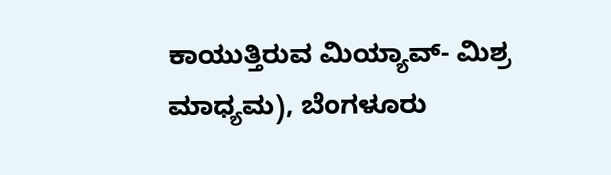ಕಾಯುತ್ತಿರುವ ಮಿಯ್ಯಾವ್‌- ಮಿಶ್ರ ಮಾಧ್ಯಮ), ಬೆಂಗಳೂರು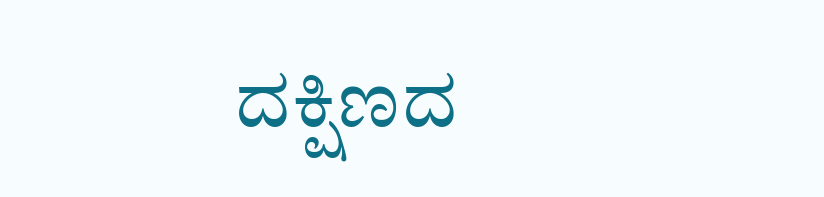ದಕ್ಷಿಣದ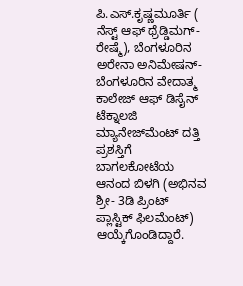ಪಿ.ಎಸ್‌.ಕೃಷ್ಣಮೂರ್ತಿ ( ನೆಸ್ಟ್‌ ಆಫ್‌ ಥ್ರೆಡ್ಡಿಮಗ್‌- ರೇಷ್ಮೆ), ಬೆಂಗಳೂರಿನ ಅರೇನಾ ಅನಿಮೇಷನ್‌- ಬೆಂಗಳೂರಿನ ವೇದಾತ್ಮ ಕಾಲೇಜ್‌ ಆಫ್‌ ಡಿಸೈನ್‌ ಟೆಕ್ನಾಲಜಿ ಮ್ಯಾನೇಜ್‌ಮೆಂಟ್‌ ದತ್ತಿ ಪ್ರಶಸ್ತಿಗೆ ಬಾಗಲಕೋಟೆಯ ಆನಂದ ಬಿಳಗಿ (ಅಭಿನವ ಶ್ರೀ- 3ಡಿ ಪ್ರಿಂಟ್‌ ಪ್ಲಾಸ್ಟಿಕ್‌ ಫಿಲಮೆಂಟ್‌) ಆಯ್ಕೆಗೊಂಡಿದ್ದಾರೆ.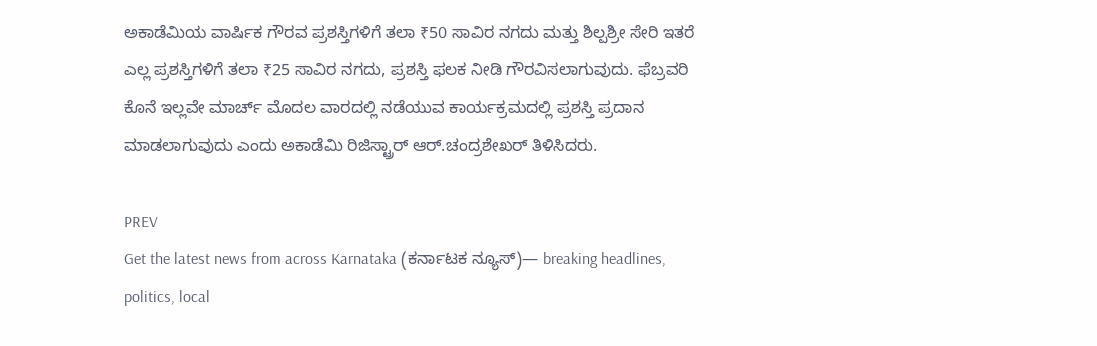ಅಕಾಡೆಮಿಯ ವಾರ್ಷಿಕ ಗೌರವ ಪ್ರಶಸ್ತಿಗಳಿಗೆ ತಲಾ ₹50 ಸಾವಿರ ನಗದು ಮತ್ತು ಶಿಲ್ಪಶ್ರೀ ಸೇರಿ ಇತರೆ ಎಲ್ಲ ಪ್ರಶಸ್ತಿಗಳಿಗೆ ತಲಾ ₹25 ಸಾವಿರ ನಗದು, ಪ್ರಶಸ್ತಿ ಫಲಕ ನೀಡಿ ಗೌರವಿಸಲಾಗುವುದು. ಫೆಬ್ರವರಿ ಕೊನೆ ಇಲ್ಲವೇ ಮಾರ್ಚ್‌ ಮೊದಲ ವಾರದಲ್ಲಿ ನಡೆಯುವ ಕಾರ್ಯಕ್ರಮದಲ್ಲಿ ಪ್ರಶಸ್ತಿ ಪ್ರದಾನ ಮಾಡಲಾಗುವುದು ಎಂದು ಅಕಾಡೆಮಿ ರಿಜಿಸ್ಟ್ರಾರ್‌ ಆರ್‌.ಚಂದ್ರಶೇಖರ್‌ ತಿಳಿಸಿದರು.

PREV
Get the latest news from across Karnataka (ಕರ್ನಾಟಕ ನ್ಯೂಸ್)— breaking headlines, politics, local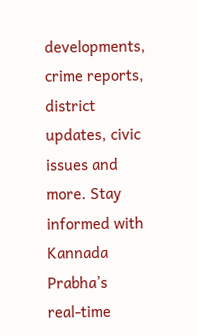developments, crime reports, district updates, civic issues and more. Stay informed with Kannada Prabha’s real‑time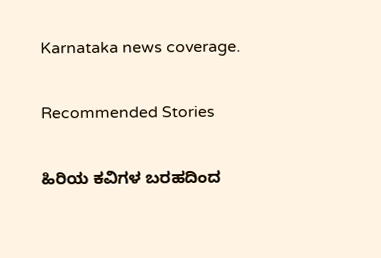Karnataka news coverage.

Recommended Stories

ಹಿರಿಯ ಕವಿಗಳ ಬರಹದಿಂದ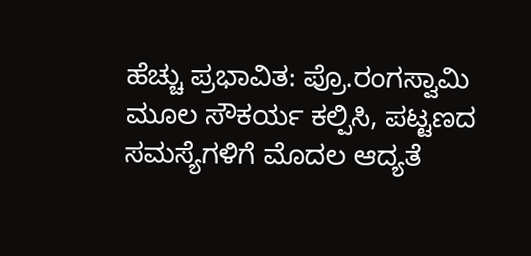ಹೆಚ್ಚು ಪ್ರಭಾವಿತ: ಪ್ರೊ.ರಂಗಸ್ವಾಮಿ
ಮೂಲ ಸೌಕರ್ಯ ಕಲ್ಪಿಸಿ, ಪಟ್ಟಣದ ಸಮಸ್ಯೆಗಳಿಗೆ ಮೊದಲ ಆದ್ಯತೆ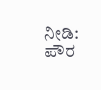ನೀಡಿ: ಪೌರ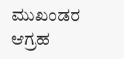ಮುಖಂಡರ ಆಗ್ರಹ